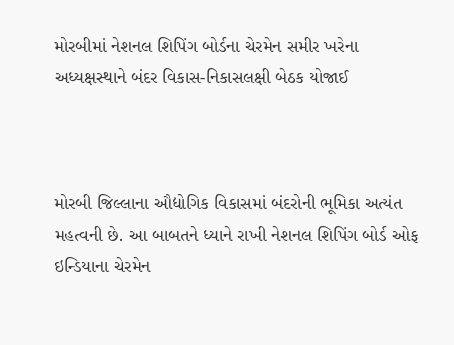મોરબીમાં નેશનલ શિપિંગ બોર્ડના ચેરમેન સમીર ખરેના અધ્યક્ષસ્થાને બંદર વિકાસ-નિકાસલક્ષી બેઠક યોજાઈ



મોરબી જિલ્લાના ઔદ્યોગિક વિકાસમાં બંદરોની ભૂમિકા અત્યંત મહત્વની છે. આ બાબતને ધ્યાને રાખી નેશનલ શિપિંગ બોર્ડ ઓફ ઇન્ડિયાના ચેરમેન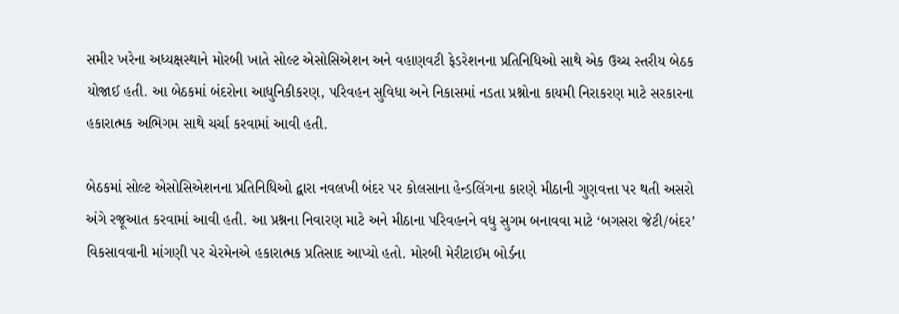સમીર ખરેના અધ્યક્ષસ્થાને મોરબી ખાતે સોલ્ટ એસોસિએશન અને વહાણવટી ફેડરેશનના પ્રતિનિધિઓ સાથે એક ઉચ્ચ સ્તરીય બેઠક યોજાઈ હતી. આ બેઠકમાં બંદરોના આધુનિકીકરણ, પરિવહન સુવિધા અને નિકાસમાં નડતા પ્રશ્નોના કાયમી નિરાકરણ માટે સરકારના હકારાત્મક અભિગમ સાથે ચર્ચા કરવામાં આવી હતી.

બેઠકમાં સોલ્ટ એસોસિએશનના પ્રતિનિધિઓ દ્વારા નવલખી બંદર પર કોલસાના હેન્ડલિંગના કારણે મીઠાની ગુણવત્તા પર થતી અસરો અંગે રજૂઆત કરવામાં આવી હતી. આ પ્રશ્નના નિવારણ માટે અને મીઠાના પરિવહનને વધુ સુગમ બનાવવા માટે ‘બગસરા જેટી/બંદર’ વિકસાવવાની માંગણી પર ચેરમેનએ હકારાત્મક પ્રતિસાદ આપ્યો હતો. મોરબી મેરીટાઈમ બોર્ડના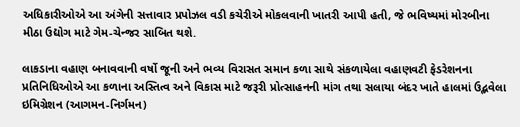અધિકારીઓએ આ અંગેની સત્તાવાર પ્રપોઝલ વડી કચેરીએ મોકલવાની ખાતરી આપી હતી, જે ભવિષ્યમાં મોરબીના મીઠા ઉદ્યોગ માટે ગેમ-ચેન્જર સાબિત થશે.

લાકડાના વહાણ બનાવવાની વર્ષો જૂની અને ભવ્ય વિરાસત સમાન કળા સાથે સંકળાયેલા વહાણવટી ફેડરેશનના પ્રતિનિધિઓએ આ કળાના અસ્તિત્વ અને વિકાસ માટે જરૂરી પ્રોત્સાહનની માંગ તથા સલાયા બંદર ખાતે હાલમાં ઉદ્ભવેલા ઇમિગ્રેશન (આગમન-નિર્ગમન)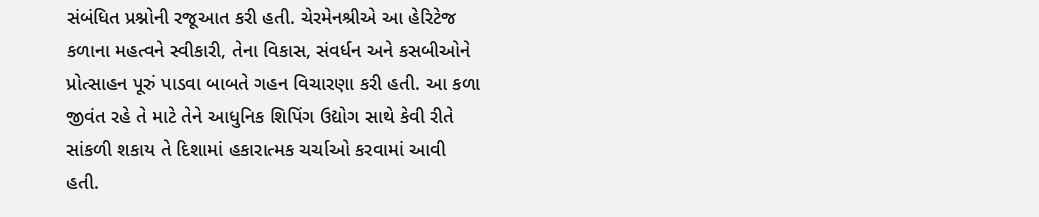સંબંધિત પ્રશ્નોની રજૂઆત કરી હતી. ચેરમેનશ્રીએ આ હેરિટેજ કળાના મહત્વને સ્વીકારી, તેના વિકાસ, સંવર્ધન અને કસબીઓને પ્રોત્સાહન પૂરું પાડવા બાબતે ગહન વિચારણા કરી હતી. આ કળા જીવંત રહે તે માટે તેને આધુનિક શિપિંગ ઉદ્યોગ સાથે કેવી રીતે સાંકળી શકાય તે દિશામાં હકારાત્મક ચર્ચાઓ કરવામાં આવી હતી.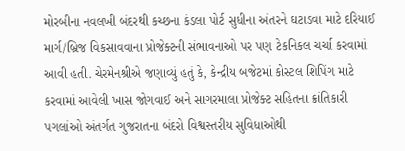મોરબીના નવલખી બંદરથી કચ્છના કંડલા પોર્ટ સુધીના અંતરને ઘટાડવા માટે દરિયાઈ માર્ગ/બ્રિજ વિકસાવવાના પ્રોજેક્ટની સંભાવનાઓ પર પણ ટેકનિકલ ચર્ચા કરવામાં આવી હતી. ચેરમેનશ્રીએ જણાવ્યું હતું કે, કેન્દ્રીય બજેટમાં કોસ્ટલ શિપિંગ માટે કરવામાં આવેલી ખાસ જોગવાઈ અને સાગરમાલા પ્રોજેક્ટ સહિતના ક્રાંતિકારી પગલાંઓ અંતર્ગત ગુજરાતના બંદરો વિશ્વસ્તરીય સુવિધાઓથી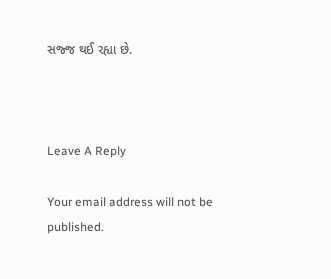સજ્જ થઈ રહ્યા છે.



Leave A Reply

Your email address will not be published.